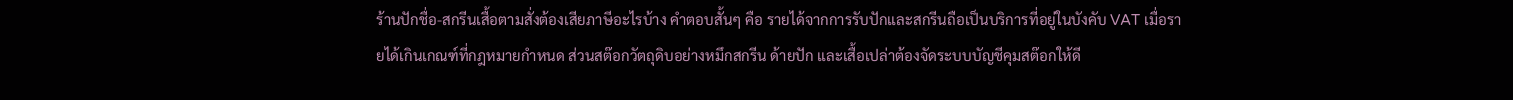ร้านปักชื่อ-สกรีนเสื้อตามสั่งต้องเสียภาษีอะไรบ้าง คำตอบสั้นๆ คือ รายได้จากการรับปักและสกรีนถือเป็นบริการที่อยู่ในบังคับ VAT เมื่อรายได้เกินเกณฑ์ที่กฎหมายกำหนด ส่วนสต๊อกวัตถุดิบอย่างหมึกสกรีน ด้ายปัก และเสื้อเปล่าต้องจัดระบบบัญชีคุมสต๊อกให้ดี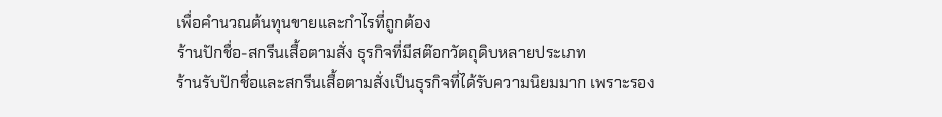เพื่อคำนวณต้นทุนขายและกำไรที่ถูกต้อง
ร้านปักชื่อ-สกรีนเสื้อตามสั่ง ธุรกิจที่มีสต๊อกวัตถุดิบหลายประเภท
ร้านรับปักชื่อและสกรีนเสื้อตามสั่งเป็นธุรกิจที่ได้รับความนิยมมาก เพราะรอง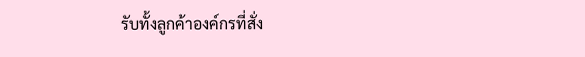รับทั้งลูกค้าองค์กรที่สั่ง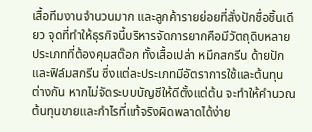เสื้อทีมงานจำนวนมาก และลูกค้ารายย่อยที่สั่งปักชื่อชิ้นเดียว จุดที่ทำให้ธุรกิจนี้บริหารจัดการยากคือมีวัตถุดิบหลายประเภทที่ต้องคุมสต๊อก ทั้งเสื้อเปล่า หมึกสกรีน ด้ายปัก และฟิล์มสกรีน ซึ่งแต่ละประเภทมีอัตราการใช้และต้นทุนต่างกัน หากไม่จัดระบบบัญชีให้ดีตั้งแต่ต้น จะทำให้คำนวณต้นทุนขายและกำไรที่แท้จริงผิดพลาดได้ง่าย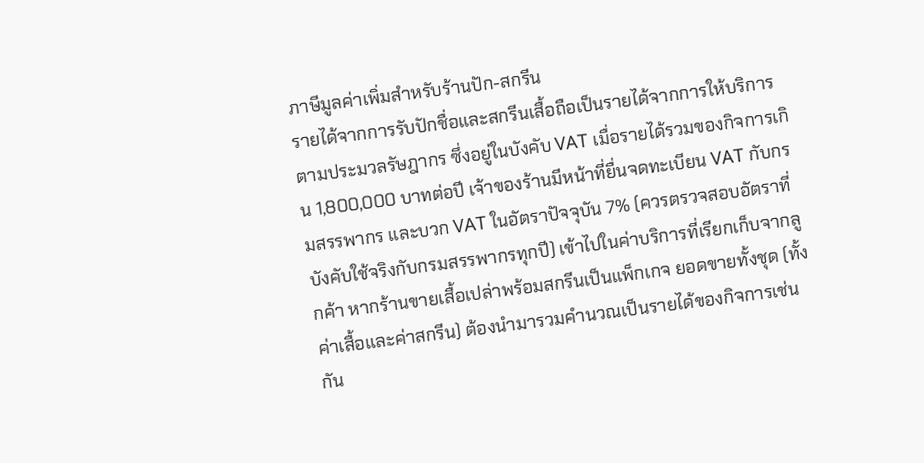ภาษีมูลค่าเพิ่มสำหรับร้านปัก-สกรีน
รายได้จากการรับปักชื่อและสกรีนเสื้อถือเป็นรายได้จากการให้บริการตามประมวลรัษฎากร ซึ่งอยู่ในบังคับ VAT เมื่อรายได้รวมของกิจการเกิน 1,800,000 บาทต่อปี เจ้าของร้านมีหน้าที่ยื่นจดทะเบียน VAT กับกรมสรรพากร และบวก VAT ในอัตราปัจจุบัน 7% (ควรตรวจสอบอัตราที่บังคับใช้จริงกับกรมสรรพากรทุกปี) เข้าไปในค่าบริการที่เรียกเก็บจากลูกค้า หากร้านขายเสื้อเปล่าพร้อมสกรีนเป็นแพ็กเกจ ยอดขายทั้งชุด (ทั้งค่าเสื้อและค่าสกรีน) ต้องนำมารวมคำนวณเป็นรายได้ของกิจการเช่นกัน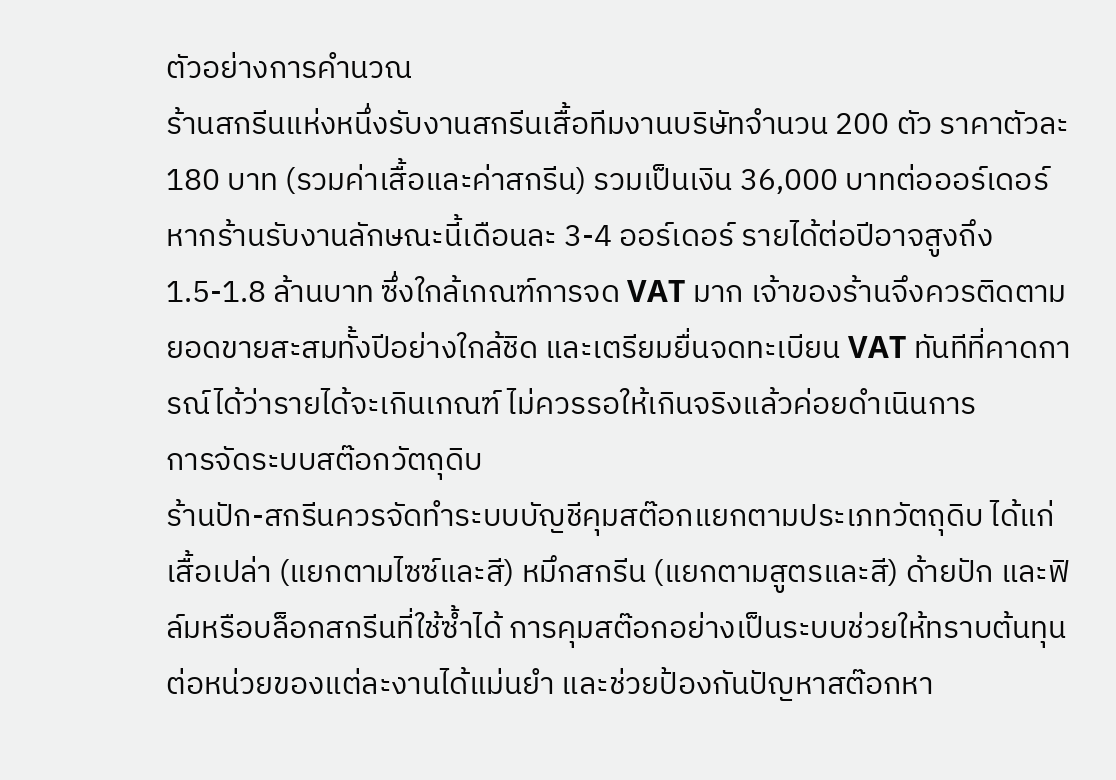ตัวอย่างการคำนวณ
ร้านสกรีนแห่งหนึ่งรับงานสกรีนเสื้อทีมงานบริษัทจำนวน 200 ตัว ราคาตัวละ 180 บาท (รวมค่าเสื้อและค่าสกรีน) รวมเป็นเงิน 36,000 บาทต่อออร์เดอร์ หากร้านรับงานลักษณะนี้เดือนละ 3-4 ออร์เดอร์ รายได้ต่อปีอาจสูงถึง 1.5-1.8 ล้านบาท ซึ่งใกล้เกณฑ์การจด VAT มาก เจ้าของร้านจึงควรติดตามยอดขายสะสมทั้งปีอย่างใกล้ชิด และเตรียมยื่นจดทะเบียน VAT ทันทีที่คาดการณ์ได้ว่ารายได้จะเกินเกณฑ์ ไม่ควรรอให้เกินจริงแล้วค่อยดำเนินการ
การจัดระบบสต๊อกวัตถุดิบ
ร้านปัก-สกรีนควรจัดทำระบบบัญชีคุมสต๊อกแยกตามประเภทวัตถุดิบ ได้แก่ เสื้อเปล่า (แยกตามไซซ์และสี) หมึกสกรีน (แยกตามสูตรและสี) ด้ายปัก และฟิล์มหรือบล็อกสกรีนที่ใช้ซ้ำได้ การคุมสต๊อกอย่างเป็นระบบช่วยให้ทราบต้นทุนต่อหน่วยของแต่ละงานได้แม่นยำ และช่วยป้องกันปัญหาสต๊อกหา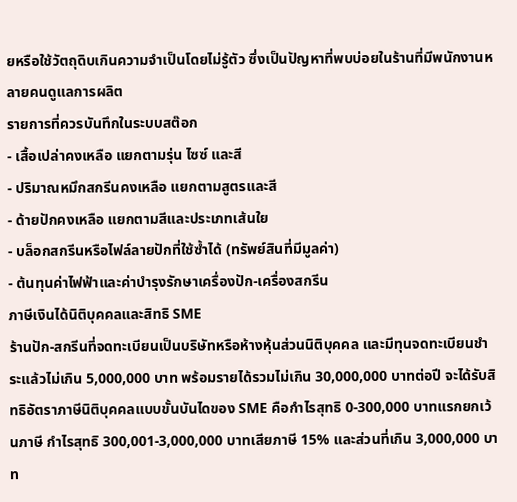ยหรือใช้วัตถุดิบเกินความจำเป็นโดยไม่รู้ตัว ซึ่งเป็นปัญหาที่พบบ่อยในร้านที่มีพนักงานหลายคนดูแลการผลิต
รายการที่ควรบันทึกในระบบสต๊อก
- เสื้อเปล่าคงเหลือ แยกตามรุ่น ไซซ์ และสี
- ปริมาณหมึกสกรีนคงเหลือ แยกตามสูตรและสี
- ด้ายปักคงเหลือ แยกตามสีและประเภทเส้นใย
- บล็อกสกรีนหรือไฟล์ลายปักที่ใช้ซ้ำได้ (ทรัพย์สินที่มีมูลค่า)
- ต้นทุนค่าไฟฟ้าและค่าบำรุงรักษาเครื่องปัก-เครื่องสกรีน
ภาษีเงินได้นิติบุคคลและสิทธิ SME
ร้านปัก-สกรีนที่จดทะเบียนเป็นบริษัทหรือห้างหุ้นส่วนนิติบุคคล และมีทุนจดทะเบียนชำระแล้วไม่เกิน 5,000,000 บาท พร้อมรายได้รวมไม่เกิน 30,000,000 บาทต่อปี จะได้รับสิทธิอัตราภาษีนิติบุคคลแบบขั้นบันไดของ SME คือกำไรสุทธิ 0-300,000 บาทแรกยกเว้นภาษี กำไรสุทธิ 300,001-3,000,000 บาทเสียภาษี 15% และส่วนที่เกิน 3,000,000 บาท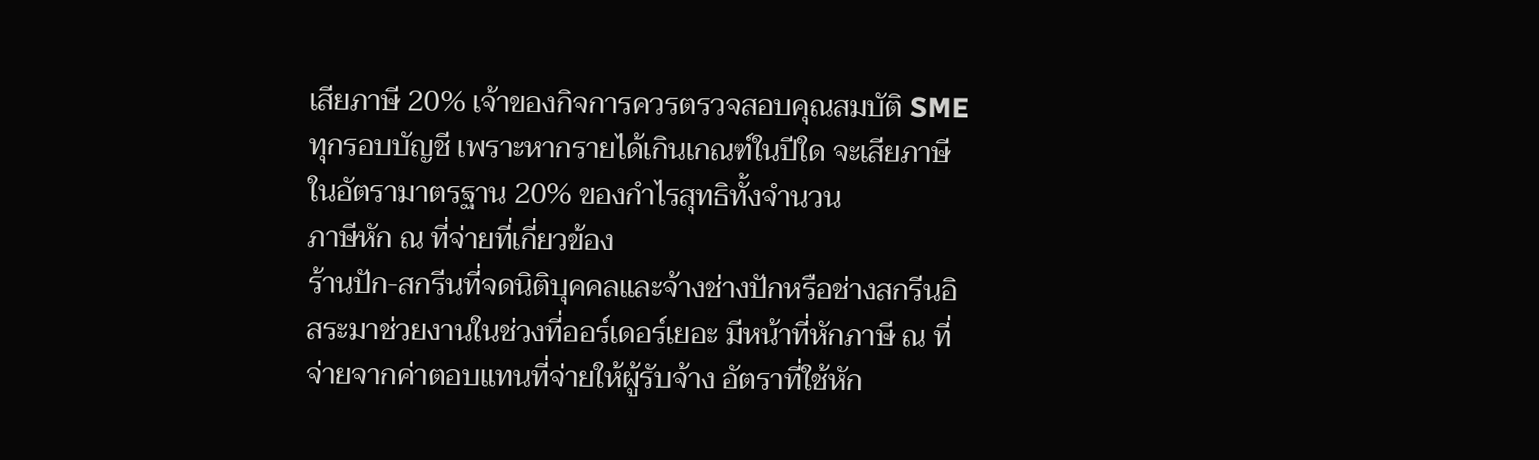เสียภาษี 20% เจ้าของกิจการควรตรวจสอบคุณสมบัติ SME ทุกรอบบัญชี เพราะหากรายได้เกินเกณฑ์ในปีใด จะเสียภาษีในอัตรามาตรฐาน 20% ของกำไรสุทธิทั้งจำนวน
ภาษีหัก ณ ที่จ่ายที่เกี่ยวข้อง
ร้านปัก-สกรีนที่จดนิติบุคคลและจ้างช่างปักหรือช่างสกรีนอิสระมาช่วยงานในช่วงที่ออร์เดอร์เยอะ มีหน้าที่หักภาษี ณ ที่จ่ายจากค่าตอบแทนที่จ่ายให้ผู้รับจ้าง อัตราที่ใช้หัก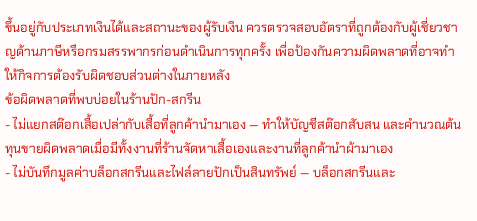ขึ้นอยู่กับประเภทเงินได้และสถานะของผู้รับเงิน ควรตรวจสอบอัตราที่ถูกต้องกับผู้เชี่ยวชาญด้านภาษีหรือกรมสรรพากรก่อนดำเนินการทุกครั้ง เพื่อป้องกันความผิดพลาดที่อาจทำให้กิจการต้องรับผิดชอบส่วนต่างในภายหลัง
ข้อผิดพลาดที่พบบ่อยในร้านปัก-สกรีน
- ไม่แยกสต๊อกเสื้อเปล่ากับเสื้อที่ลูกค้านำมาเอง — ทำให้บัญชีสต๊อกสับสน และคำนวณต้นทุนขายผิดพลาดเมื่อมีทั้งงานที่ร้านจัดหาเสื้อเองและงานที่ลูกค้านำผ้ามาเอง
- ไม่บันทึกมูลค่าบล็อกสกรีนและไฟล์ลายปักเป็นสินทรัพย์ — บล็อกสกรีนและ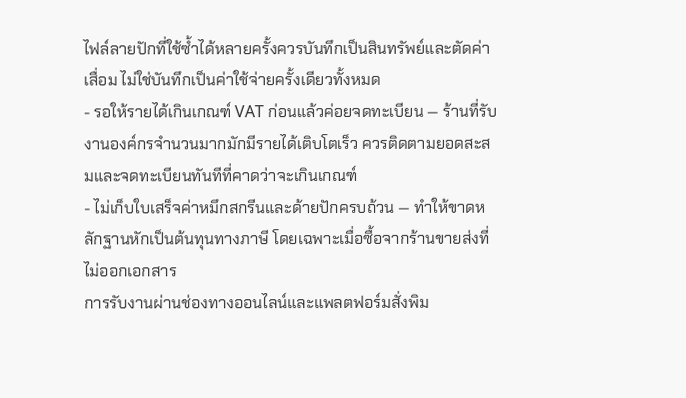ไฟล์ลายปักที่ใช้ซ้ำได้หลายครั้งควรบันทึกเป็นสินทรัพย์และตัดค่าเสื่อม ไม่ใช่บันทึกเป็นค่าใช้จ่ายครั้งเดียวทั้งหมด
- รอให้รายได้เกินเกณฑ์ VAT ก่อนแล้วค่อยจดทะเบียน — ร้านที่รับงานองค์กรจำนวนมากมักมีรายได้เติบโตเร็ว ควรติดตามยอดสะสมและจดทะเบียนทันทีที่คาดว่าจะเกินเกณฑ์
- ไม่เก็บใบเสร็จค่าหมึกสกรีนและด้ายปักครบถ้วน — ทำให้ขาดหลักฐานหักเป็นต้นทุนทางภาษี โดยเฉพาะเมื่อซื้อจากร้านขายส่งที่ไม่ออกเอกสาร
การรับงานผ่านช่องทางออนไลน์และแพลตฟอร์มสั่งพิม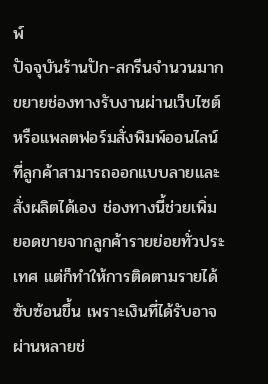พ์
ปัจจุบันร้านปัก-สกรีนจำนวนมากขยายช่องทางรับงานผ่านเว็บไซต์หรือแพลตฟอร์มสั่งพิมพ์ออนไลน์ที่ลูกค้าสามารถออกแบบลายและสั่งผลิตได้เอง ช่องทางนี้ช่วยเพิ่มยอดขายจากลูกค้ารายย่อยทั่วประเทศ แต่ก็ทำให้การติดตามรายได้ซับซ้อนขึ้น เพราะเงินที่ได้รับอาจผ่านหลายช่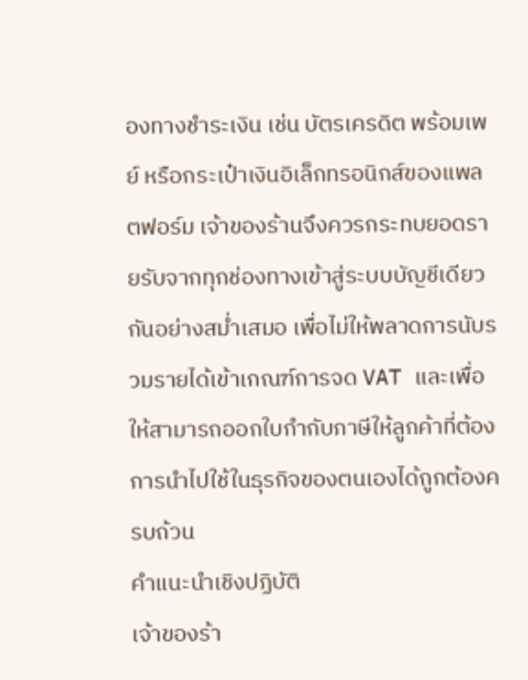องทางชำระเงิน เช่น บัตรเครดิต พร้อมเพย์ หรือกระเป๋าเงินอิเล็กทรอนิกส์ของแพลตฟอร์ม เจ้าของร้านจึงควรกระทบยอดรายรับจากทุกช่องทางเข้าสู่ระบบบัญชีเดียวกันอย่างสม่ำเสมอ เพื่อไม่ให้พลาดการนับรวมรายได้เข้าเกณฑ์การจด VAT และเพื่อให้สามารถออกใบกำกับภาษีให้ลูกค้าที่ต้องการนำไปใช้ในธุรกิจของตนเองได้ถูกต้องครบถ้วน
คำแนะนำเชิงปฏิบัติ
เจ้าของร้า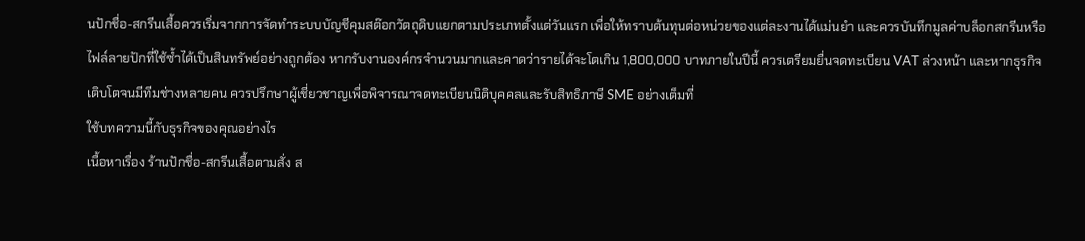นปักชื่อ-สกรีนเสื้อควรเริ่มจากการจัดทำระบบบัญชีคุมสต๊อกวัตถุดิบแยกตามประเภทตั้งแต่วันแรก เพื่อให้ทราบต้นทุนต่อหน่วยของแต่ละงานได้แม่นยำ และควรบันทึกมูลค่าบล็อกสกรีนหรือไฟล์ลายปักที่ใช้ซ้ำได้เป็นสินทรัพย์อย่างถูกต้อง หากรับงานองค์กรจำนวนมากและคาดว่ารายได้จะโตเกิน 1,800,000 บาทภายในปีนี้ ควรเตรียมยื่นจดทะเบียน VAT ล่วงหน้า และหากธุรกิจเติบโตจนมีทีมช่างหลายคน ควรปรึกษาผู้เชี่ยวชาญเพื่อพิจารณาจดทะเบียนนิติบุคคลและรับสิทธิภาษี SME อย่างเต็มที่
ใช้บทความนี้กับธุรกิจของคุณอย่างไร
เนื้อหาเรื่อง ร้านปักชื่อ-สกรีนเสื้อตามสั่ง ส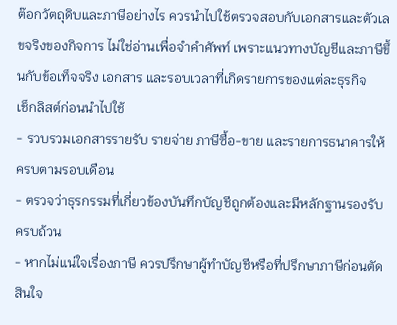ต๊อกวัตถุดิบและภาษีอย่างไร ควรนำไปใช้ตรวจสอบกับเอกสารและตัวเลขจริงของกิจการ ไม่ใช่อ่านเพื่อจำคำศัพท์ เพราะแนวทางบัญชีและภาษีขึ้นกับข้อเท็จจริง เอกสาร และรอบเวลาที่เกิดรายการของแต่ละธุรกิจ
เช็กลิสต์ก่อนนำไปใช้
- รวบรวมเอกสารรายรับ รายจ่าย ภาษีซื้อ-ขาย และรายการธนาคารให้ครบตามรอบเดือน
- ตรวจว่าธุรกรรมที่เกี่ยวข้องบันทึกบัญชีถูกต้องและมีหลักฐานรองรับครบถ้วน
- หากไม่แน่ใจเรื่องภาษี ควรปรึกษาผู้ทำบัญชีหรือที่ปรึกษาภาษีก่อนตัดสินใจ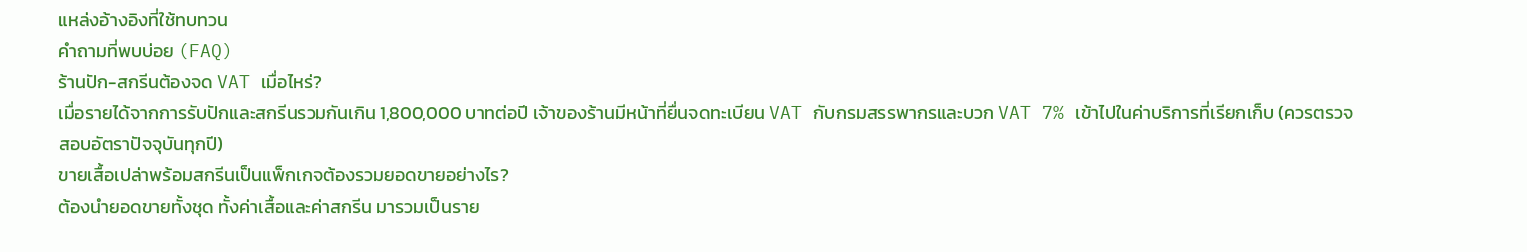แหล่งอ้างอิงที่ใช้ทบทวน
คำถามที่พบบ่อย (FAQ)
ร้านปัก-สกรีนต้องจด VAT เมื่อไหร่?
เมื่อรายได้จากการรับปักและสกรีนรวมกันเกิน 1,800,000 บาทต่อปี เจ้าของร้านมีหน้าที่ยื่นจดทะเบียน VAT กับกรมสรรพากรและบวก VAT 7% เข้าไปในค่าบริการที่เรียกเก็บ (ควรตรวจสอบอัตราปัจจุบันทุกปี)
ขายเสื้อเปล่าพร้อมสกรีนเป็นแพ็กเกจต้องรวมยอดขายอย่างไร?
ต้องนำยอดขายทั้งชุด ทั้งค่าเสื้อและค่าสกรีน มารวมเป็นราย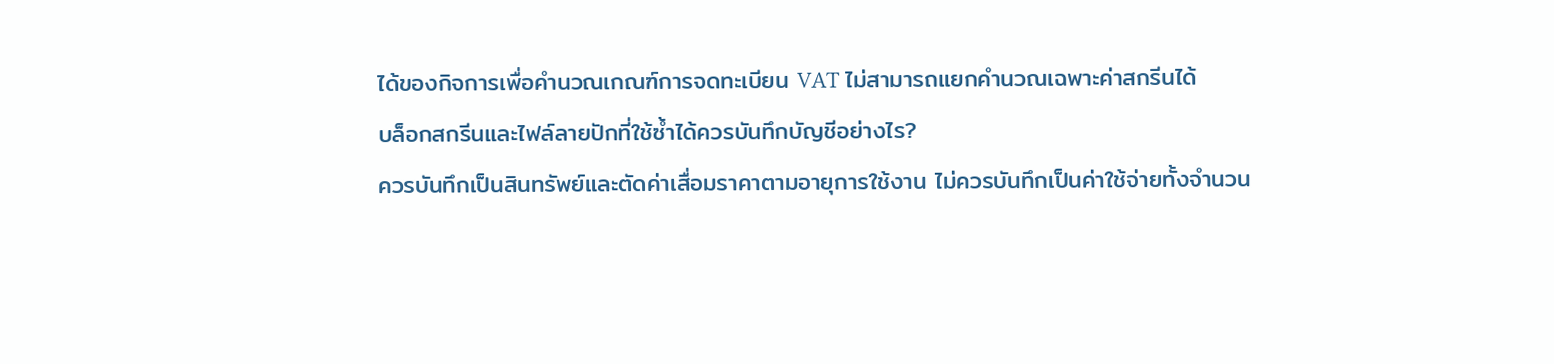ได้ของกิจการเพื่อคำนวณเกณฑ์การจดทะเบียน VAT ไม่สามารถแยกคำนวณเฉพาะค่าสกรีนได้
บล็อกสกรีนและไฟล์ลายปักที่ใช้ซ้ำได้ควรบันทึกบัญชีอย่างไร?
ควรบันทึกเป็นสินทรัพย์และตัดค่าเสื่อมราคาตามอายุการใช้งาน ไม่ควรบันทึกเป็นค่าใช้จ่ายทั้งจำนวน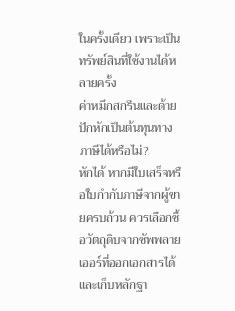ในครั้งเดียว เพราะเป็นทรัพย์สินที่ใช้งานได้หลายครั้ง
ค่าหมึกสกรีนและด้ายปักหักเป็นต้นทุนทางภาษีได้หรือไม่?
หักได้ หากมีใบเสร็จหรือใบกำกับภาษีจากผู้ขายครบถ้วน ควรเลือกซื้อวัตถุดิบจากซัพพลายเออร์ที่ออกเอกสารได้และเก็บหลักฐา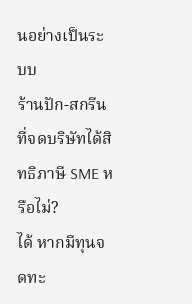นอย่างเป็นระบบ
ร้านปัก-สกรีนที่จดบริษัทได้สิทธิภาษี SME หรือไม่?
ได้ หากมีทุนจดทะ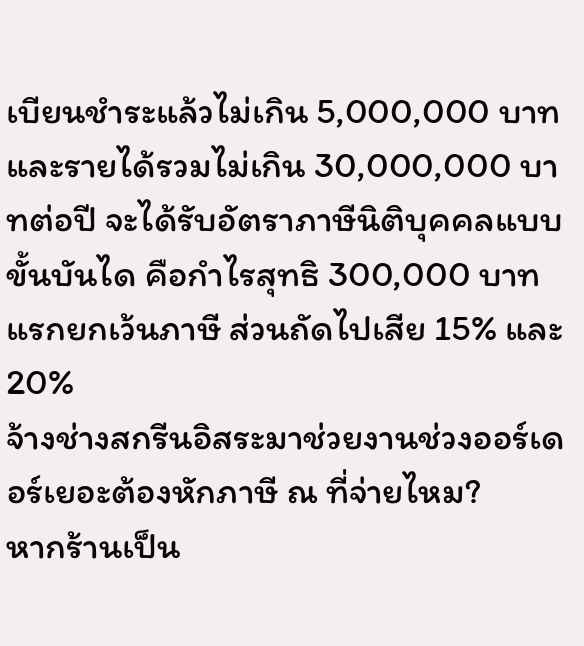เบียนชำระแล้วไม่เกิน 5,000,000 บาท และรายได้รวมไม่เกิน 30,000,000 บาทต่อปี จะได้รับอัตราภาษีนิติบุคคลแบบขั้นบันได คือกำไรสุทธิ 300,000 บาทแรกยกเว้นภาษี ส่วนถัดไปเสีย 15% และ 20%
จ้างช่างสกรีนอิสระมาช่วยงานช่วงออร์เดอร์เยอะต้องหักภาษี ณ ที่จ่ายไหม?
หากร้านเป็น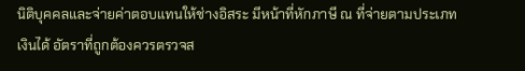นิติบุคคลและจ่ายค่าตอบแทนให้ช่างอิสระ มีหน้าที่หักภาษี ณ ที่จ่ายตามประเภทเงินได้ อัตราที่ถูกต้องควรตรวจส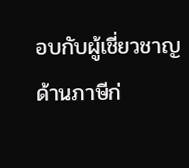อบกับผู้เชี่ยวชาญด้านภาษีก่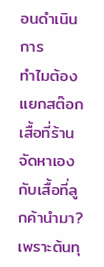อนดำเนินการ
ทำไมต้องแยกสต๊อกเสื้อที่ร้านจัดหาเองกับเสื้อที่ลูกค้านำมา?
เพราะต้นทุ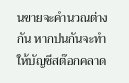นขายจะคำนวณต่างกัน หากปนกันจะทำให้บัญชีสต๊อกคลาด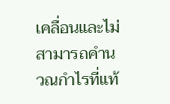เคลื่อนและไม่สามารถคำนวณกำไรที่แท้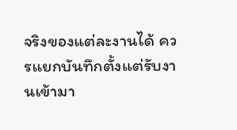จริงของแต่ละงานได้ ควรแยกบันทึกตั้งแต่รับงานเข้ามา